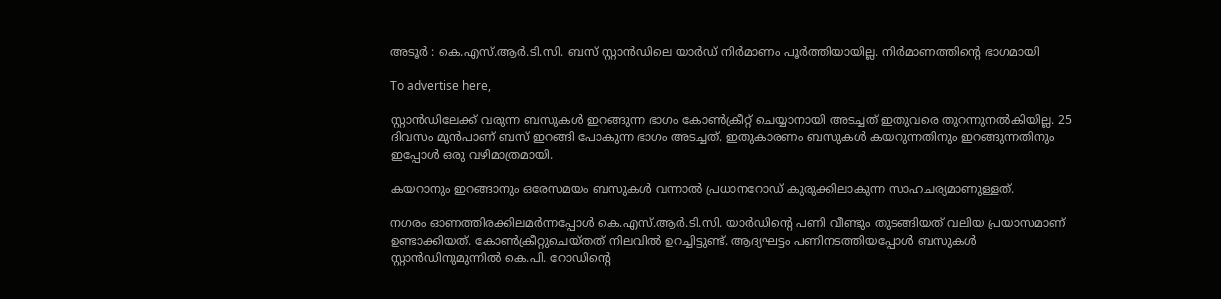അടൂർ : കെ.എസ്.ആർ.ടി.സി. ബസ് സ്റ്റാൻഡിലെ യാർഡ് നിർമാണം പൂർത്തിയായില്ല. നിർമാണത്തിന്റെ ഭാഗമായി

To advertise here,

സ്റ്റാൻഡിലേക്ക് വരുന്ന ബസുകൾ ഇറങ്ങുന്ന ഭാഗം കോൺക്രീറ്റ് ചെയ്യാനായി അടച്ചത് ഇതുവരെ തുറന്നുനൽകിയില്ല. 25 ദിവസം മുൻപാണ് ബസ് ഇറങ്ങി പോകുന്ന ഭാഗം അടച്ചത്. ഇതുകാരണം ബസുകൾ കയറുന്നതിനും ഇറങ്ങുന്നതിനും ഇപ്പോൾ ഒരു വഴിമാത്രമായി.

കയറാനും ഇറങ്ങാനും ഒരേസമയം ബസുകൾ വന്നാൽ പ്രധാനറോഡ് കുരുക്കിലാകുന്ന സാഹചര്യമാണുള്ളത്.

നഗരം ഓണത്തിരക്കിലമർന്നപ്പോൾ കെ.എസ്.ആർ.ടി.സി. യാർഡിന്റെ പണി വീണ്ടും തുടങ്ങിയത് വലിയ പ്രയാസമാണ് ഉണ്ടാക്കിയത്. കോൺക്രീറ്റുചെയ്തത് നിലവിൽ ഉറച്ചിട്ടുണ്ട്. ആദ്യഘട്ടം പണിനടത്തിയപ്പോൾ ബസുകൾ സ്റ്റാൻഡിനുമുന്നിൽ കെ.പി. റോഡിന്റെ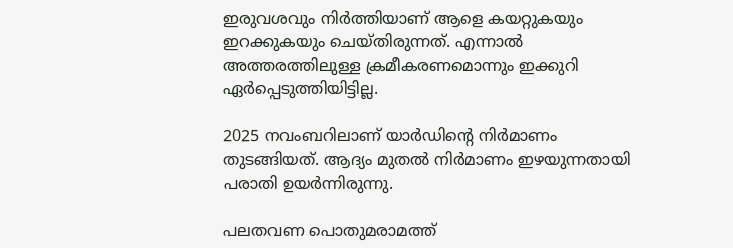ഇരുവശവും നിർത്തിയാണ് ആളെ കയറ്റുകയും ഇറക്കുകയും ചെയ്തിരുന്നത്. എന്നാൽ അത്തരത്തിലുള്ള ക്രമീകരണമൊന്നും ഇക്കുറി ഏർപ്പെടുത്തിയിട്ടില്ല.

2025 നവംബറിലാണ് യാർഡിന്റെ നിർമാണം തുടങ്ങിയത്. ആദ്യം മുതൽ നിർമാണം ഇഴയുന്നതായി പരാതി ഉയർന്നിരുന്നു.

പലതവണ പൊതുമരാമത്ത്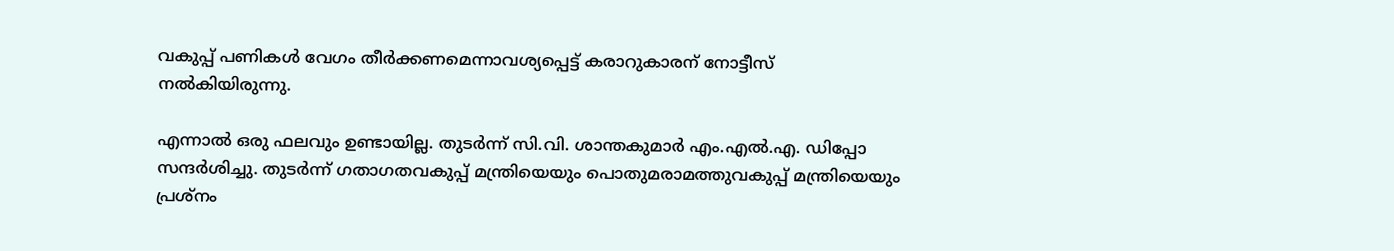വകുപ്പ് പണികൾ വേഗം തീർക്കണമെന്നാവശ്യപ്പെട്ട് കരാറുകാരന് നോട്ടീസ് നൽകിയിരുന്നു.

എന്നാൽ ഒരു ഫലവും ഉണ്ടായില്ല. തുടർന്ന് സി.വി. ശാന്തകുമാർ എം.എൽ.എ. ഡിപ്പോ സന്ദർശിച്ചു. തുടർന്ന് ഗതാഗതവകുപ്പ് മന്ത്രിയെയും പൊതുമരാമത്തുവകുപ്പ് മന്ത്രിയെയും പ്രശ്നം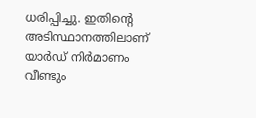ധരിപ്പിച്ചു. ഇതിന്റെ അടിസ്ഥാനത്തിലാണ് യാർഡ് നിർമാണം വീണ്ടും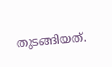തുടങ്ങിയത്.